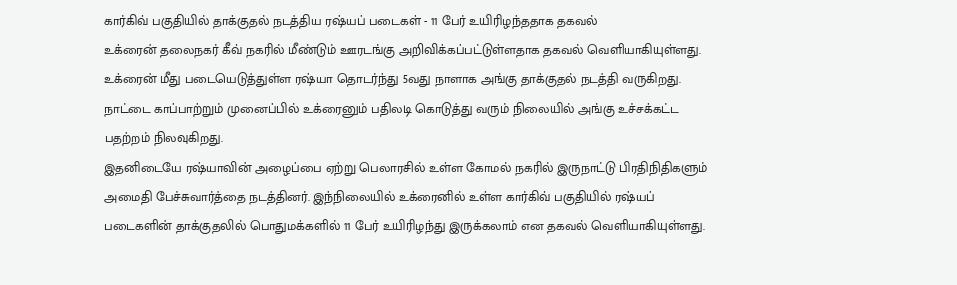கார்கிவ் பகுதியில் தாக்குதல் நடத்திய ரஷ்யப் படைகள் - 11 பேர் உயிரிழந்ததாக தகவல்
உக்ரைன் தலைநகர் கீவ் நகரில் மீண்டும் ஊரடங்கு அறிவிக்கப்பட்டுள்ளதாக தகவல் வெளியாகியுள்ளது.
உக்ரைன் மீது படையெடுத்துள்ள ரஷ்யா தொடர்ந்து 5வது நாளாக அங்கு தாக்குதல் நடத்தி வருகிறது. நாட்டை காப்பாற்றும் முனைப்பில் உக்ரைனும் பதிலடி கொடுத்து வரும் நிலையில் அங்கு உச்சக்கட்ட பதற்றம் நிலவுகிறது.
இதனிடையே ரஷ்யாவின் அழைப்பை ஏற்று பெலாரசில் உள்ள கோமல் நகரில் இருநாட்டு பிரதிநிதிகளும் அமைதி பேச்சுவார்த்தை நடத்தினர். இந்நிலையில் உக்ரைனில் உள்ள கார்கிவ் பகுதியில் ரஷ்யப் படைகளின் தாக்குதலில் பொதுமக்களில் 11 பேர் உயிரிழந்து இருக்கலாம் என தகவல் வெளியாகியுள்ளது.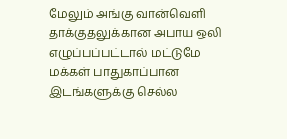மேலும் அங்கு வான்வெளி தாக்குதலுக்கான அபாய ஒலி எழுப்பப்பட்டால் மட்டுமே மக்கள் பாதுகாப்பான இடங்களுக்கு செல்ல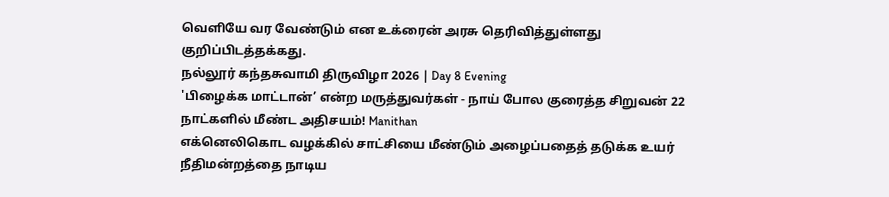வெளியே வர வேண்டும் என உக்ரைன் அரசு தெரிவித்துள்ளது குறிப்பிடத்தக்கது.
நல்லூர் கந்தசுவாமி திருவிழா 2026 | Day 8 Evening
'பிழைக்க மாட்டான்’ என்ற மருத்துவர்கள் - நாய் போல குரைத்த சிறுவன் 22 நாட்களில் மீண்ட அதிசயம்! Manithan
எக்னெலிகொட வழக்கில் சாட்சியை மீண்டும் அழைப்பதைத் தடுக்க உயர் நீதிமன்றத்தை நாடிய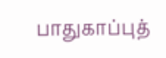பாதுகாப்புத்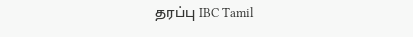தரப்பு IBC Tamil